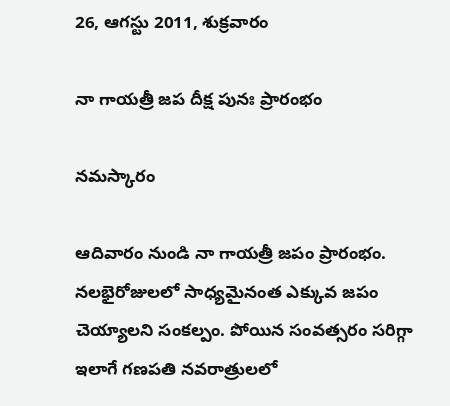26, ఆగస్టు 2011, శుక్రవారం

నా గాయత్రీ జప దీక్ష పునః ప్రారంభం

నమస్కారం

ఆదివారం నుండి నా గాయత్రీ జపం ప్రారంభం. నలభైరోజులలో సాధ్యమైనంత ఎక్కువ జపం  చెయ్యాలని సంకల్పం. పోయిన సంవత్సరం సరిగ్గా ఇలాగే గణపతి నవరాత్రులలో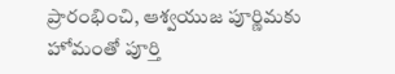ప్రారంభించి, ఆశ్వయుజ పూర్ణిమకు హోమంతో పూర్తి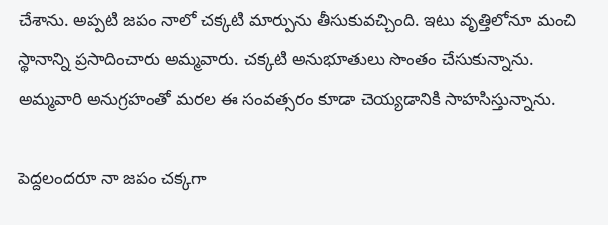చేశాను. అప్పటి జపం నాలో చక్కటి మార్పును తీసుకువచ్చింది. ఇటు వృత్తిలోనూ మంచి స్థానాన్ని ప్రసాదించారు అమ్మవారు. చక్కటి అనుభూతులు సొంతం చేసుకున్నాను. అమ్మవారి అనుగ్రహంతో మరల ఈ సంవత్సరం కూడా చెయ్యడానికి సాహసిస్తున్నాను.

పెద్దలందరూ నా జపం చక్కగా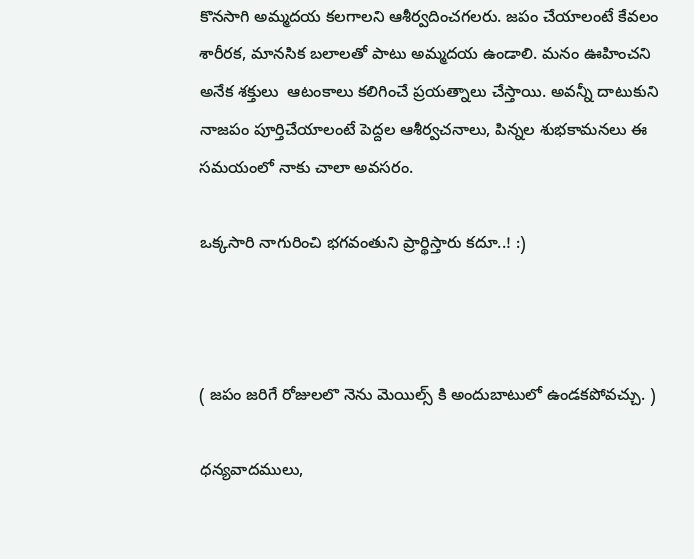కొనసాగి అమ్మదయ కలగాలని ఆశీర్వదించగలరు. జపం చేయాలంటే కేవలం శారీరక, మానసిక బలాలతో పాటు అమ్మదయ ఉండాలి. మనం ఊహించని అనేక శక్తులు  ఆటంకాలు కలిగించే ప్రయత్నాలు చేస్తాయి. అవన్నీ దాటుకుని నాజపం పూర్తిచేయాలంటే పెద్దల ఆశీర్వచనాలు, పిన్నల శుభకామనలు ఈ సమయంలో నాకు చాలా అవసరం.

ఒక్కసారి నాగురించి భగవంతుని ప్రార్థిస్తారు కదూ..! :)



( జపం జరిగే రోజులలొ నెను మెయిల్స్ కి అందుబాటులో ఉండకపోవచ్చు. )

ధన్యవాదములు,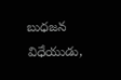బుధజన విధేయుడు,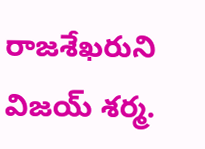రాజశేఖరుని విజయ్ శర్మ.